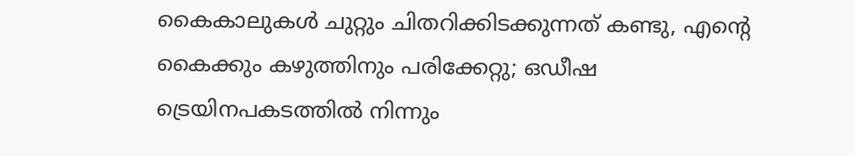കൈകാലുകൾ ചുറ്റും ചിതറിക്കിടക്കുന്നത് കണ്ടു, എന്‍റെ കൈക്കും കഴുത്തിനും പരിക്കേറ്റു; ഒഡീഷ ട്രെയിനപകടത്തില്‍ നിന്നും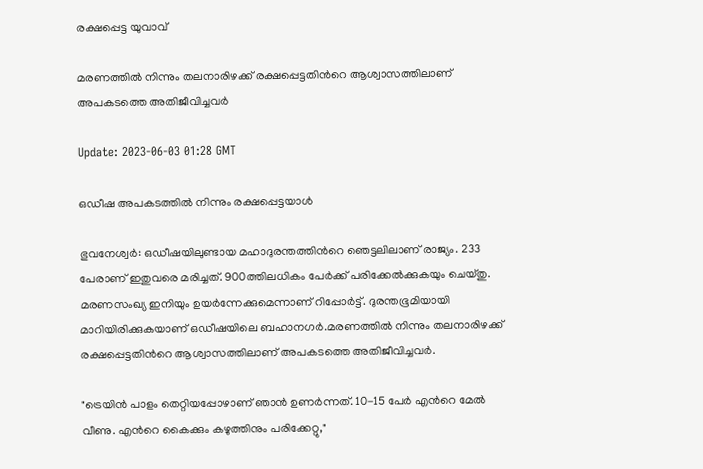രക്ഷപ്പെട്ട യുവാവ്

മരണത്തില്‍ നിന്നും തലനാരിഴക്ക് രക്ഷപ്പെട്ടതിന്‍റെ ആശ്വാസത്തിലാണ് അപകടത്തെ അതിജീവിച്ചവര്‍

Update: 2023-06-03 01:28 GMT

ഒഡീഷ അപകടത്തില്‍ നിന്നും രക്ഷപ്പെട്ടയാള്‍

ഭുവനേശ്വര്‍: ഒഡീഷയിലുണ്ടായ മഹാദുരന്തത്തിന്‍റെ ഞെട്ടലിലാണ് രാജ്യം. 233 പേരാണ് ഇതുവരെ മരിച്ചത്. 900ത്തിലധികം പേര്‍ക്ക് പരിക്കേല്‍ക്കുകയും ചെയ്തു. മരണസംഖ്യ ഇനിയും ഉയര്‍ന്നേക്കുമെന്നാണ് റിപ്പോര്‍ട്ട്. ദുരന്തഭൂമിയായി മാറിയിരിക്കുകയാണ് ഒഡീഷയിലെ ബഹാനഗര്‍.മരണത്തില്‍ നിന്നും തലനാരിഴക്ക് രക്ഷപ്പെട്ടതിന്‍റെ ആശ്വാസത്തിലാണ് അപകടത്തെ അതിജീവിച്ചവര്‍.

"ട്രെയിൻ പാളം തെറ്റിയപ്പോഴാണ് ഞാൻ ഉണർന്നത്. 10-15 പേർ എന്‍റെ മേൽ വീണു. എന്‍റെ കൈക്കും കഴുത്തിനും പരിക്കേറ്റു,"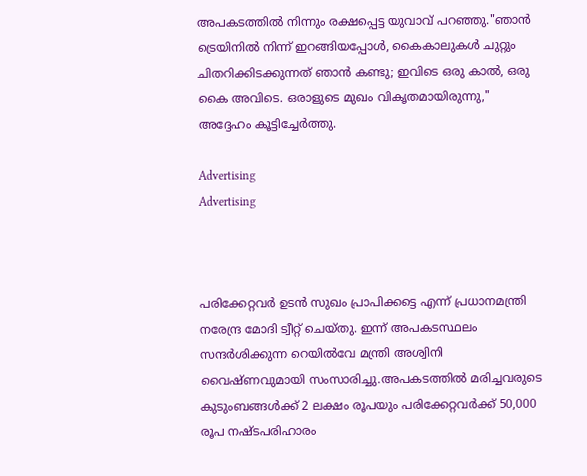അപകടത്തില്‍ നിന്നും രക്ഷപ്പെട്ട യുവാവ് പറഞ്ഞു."ഞാൻ ട്രെയിനിൽ നിന്ന് ഇറങ്ങിയപ്പോൾ, കൈകാലുകൾ ചുറ്റും ചിതറിക്കിടക്കുന്നത് ഞാൻ കണ്ടു; ഇവിടെ ഒരു കാൽ, ഒരു കൈ അവിടെ. ഒരാളുടെ മുഖം വികൃതമായിരുന്നു," അദ്ദേഹം കൂട്ടിച്ചേര്‍ത്തു.

Advertising
Advertising



പരിക്കേറ്റവർ ഉടൻ സുഖം പ്രാപിക്കട്ടെ എന്ന് പ്രധാനമന്ത്രി നരേന്ദ്ര മോദി ട്വീറ്റ് ചെയ്തു. ഇന്ന് അപകടസ്ഥലം സന്ദര്‍ശിക്കുന്ന റെയിൽവേ മന്ത്രി അശ്വിനി വൈഷ്ണവുമായി സംസാരിച്ചു.അപകടത്തിൽ മരിച്ചവരുടെ കുടുംബങ്ങൾക്ക് 2 ലക്ഷം രൂപയും പരിക്കേറ്റവർക്ക് 50,000 രൂപ നഷ്ടപരിഹാരം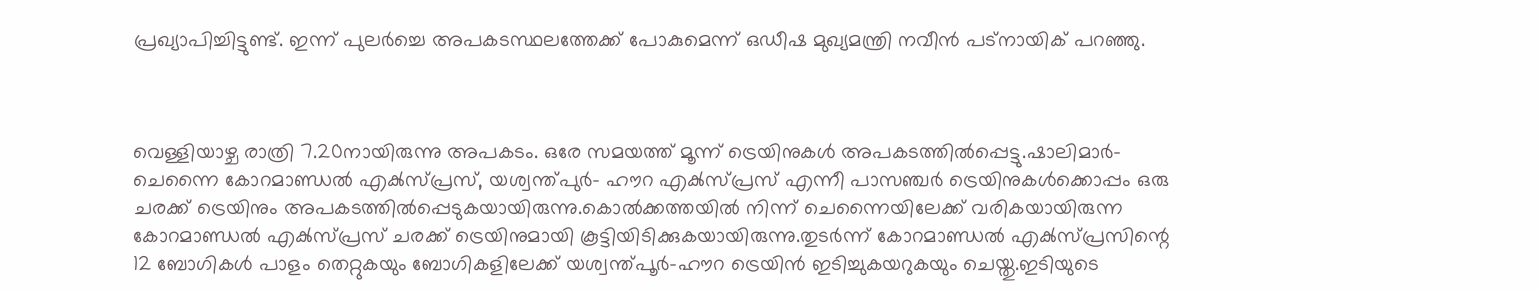പ്രഖ്യാപിച്ചിട്ടുണ്ട്. ഇന്ന് പുലർച്ചെ അപകടസ്ഥലത്തേക്ക് പോകുമെന്ന് ഒഡീഷ മുഖ്യമന്ത്രി നവീൻ പട്നായിക് പറഞ്ഞു.



വെള്ളിയാഴ്ച രാത്രി 7.20നായിരുന്നു അപകടം. ഒരേ സമയത്ത് മൂന്ന് ട്രെയിനുകൾ അപകടത്തിൽപ്പെട്ടു.ഷാലിമാർ- ചെന്നൈ കോറമാണ്ഡൽ എക്‍സ്പ്രസ്, യശ്വന്ത്പുർ- ഹൗറ എക്‍സ്പ്രസ് എന്നീ പാസഞ്ചർ ട്രെയിനുകൾക്കൊപ്പം ഒരു ചരക്ക് ട്രെയിനും അപകടത്തിൽപ്പെടുകയായിരുന്നു.കൊൽക്കത്തയിൽ നിന്ന് ചെന്നൈയിലേക്ക് വരികയായിരുന്ന കോറമാണ്ഡൽ എക്‍സ്പ്രസ് ചരക്ക് ട്രെയിനുമായി കൂട്ടിയിടിക്കുകയായിരുന്നു.തുടർന്ന് കോറമാണ്ഡൽ എക്‍സ്പ്രസിന്റെ 12 ബോഗികൾ പാളം തെറ്റുകയും ബോഗികളിലേക്ക് യശ്വന്ത്പൂർ-ഹൗറ ട്രെയിൻ ഇടിച്ചുകയറുകയും ചെയ്തു.ഇടിയുടെ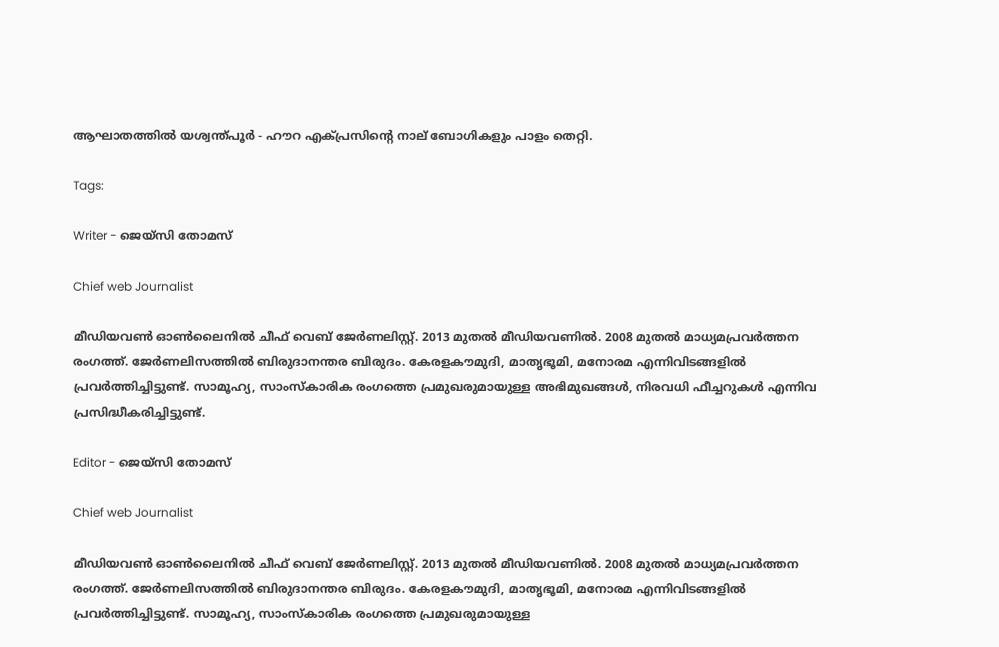ആഘാതത്തിൽ യശ്വന്ത്പൂർ - ഹൗറ എക്‍പ്രസിന്‍റെ നാല് ബോഗികളും പാളം തെറ്റി.

Tags:

Writer - ജെയ്സി തോമസ്

Chief web Journalist

മീഡിയവൺ ഓൺലൈനിൽ ചീഫ് വെബ് ജേർണലിസ്റ്റ്. 2013 മുതൽ മീഡിയവണിൽ. 2008 മുതൽ മാധ്യമപ്രവർത്തന രംഗത്ത്. ജേർണലിസത്തിൽ ബിരുദാനന്തര ബിരുദം. കേരളകൗമുദി, മാതൃഭൂമി, മനോരമ എന്നിവിടങ്ങളിൽ പ്രവർത്തിച്ചിട്ടുണ്ട്. സാമൂഹ്യ, സാംസ്‌കാരിക രംഗത്തെ പ്രമുഖരുമായുള്ള അഭിമുഖങ്ങൾ, നിരവധി ഫീച്ചറുകൾ എന്നിവ പ്രസിദ്ധീകരിച്ചിട്ടുണ്ട്.

Editor - ജെയ്സി തോമസ്

Chief web Journalist

മീഡിയവൺ ഓൺലൈനിൽ ചീഫ് വെബ് ജേർണലിസ്റ്റ്. 2013 മുതൽ മീഡിയവണിൽ. 2008 മുതൽ മാധ്യമപ്രവർത്തന രംഗത്ത്. ജേർണലിസത്തിൽ ബിരുദാനന്തര ബിരുദം. കേരളകൗമുദി, മാതൃഭൂമി, മനോരമ എന്നിവിടങ്ങളിൽ പ്രവർത്തിച്ചിട്ടുണ്ട്. സാമൂഹ്യ, സാംസ്‌കാരിക രംഗത്തെ പ്രമുഖരുമായുള്ള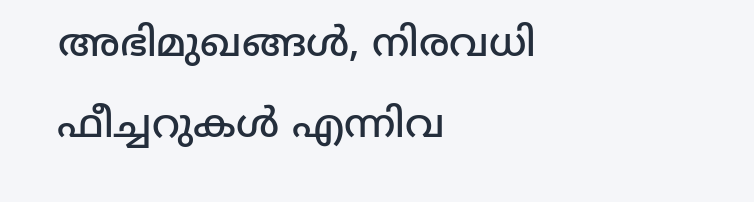അഭിമുഖങ്ങൾ, നിരവധി ഫീച്ചറുകൾ എന്നിവ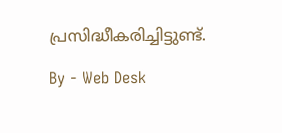പ്രസിദ്ധീകരിച്ചിട്ടുണ്ട്.

By - Web Desk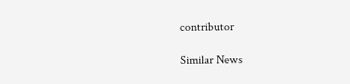contributor

Similar News